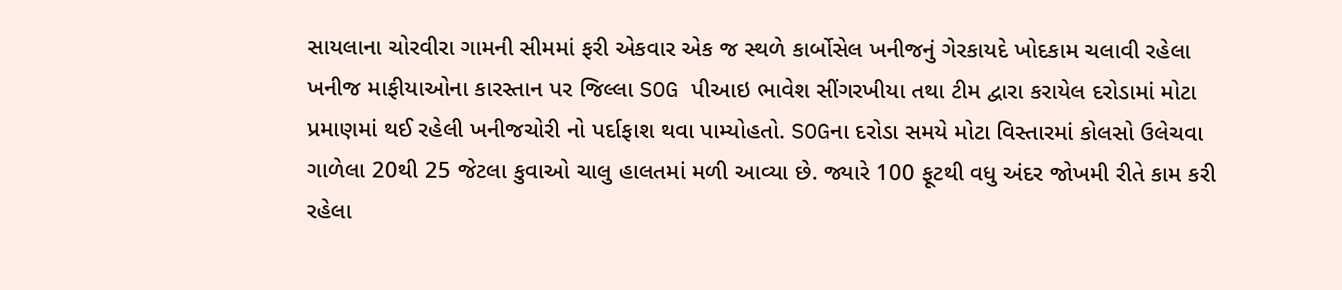સાયલાના ચોરવીરા ગામની સીમમાં ફરી એકવાર એક જ સ્થળે કાર્બોસેલ ખનીજનું ગેરકાયદે ખોદકામ ચલાવી રહેલા ખનીજ માફીયાઓના કારસ્તાન પર જિલ્લા SOG પીઆઇ ભાવેશ સીંગરખીયા તથા ટીમ દ્વારા કરાયેલ દરોડામાં મોટા પ્રમાણમાં થઈ રહેલી ખનીજચોરી નો પર્દાફાશ થવા પામ્યોહતો. SOGના દરોડા સમયે મોટા વિસ્તારમાં કોલસો ઉલેચવા ગાળેલા 20થી 25 જેટલા કુવાઓ ચાલુ હાલતમાં મળી આવ્યા છે. જ્યારે 100 ફૂટથી વધુ અંદર જોખમી રીતે કામ કરી રહેલા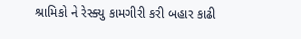શ્રામિકો ને રેસ્ક્યુ કામગીરી કરી બહાર કાઢી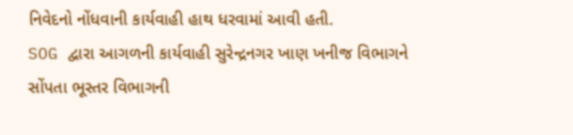નિવેદનો નોંધવાની કાર્યવાહી હાથ ધરવામાં આવી હતી.
SOG દ્વારા આગળની કાર્યવાહી સુરેન્દ્રનગર ખાણ ખનીજ વિભાગને સોંપતા ભૂસ્તર વિભાગની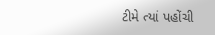ટીમે ત્યાં પહોંચી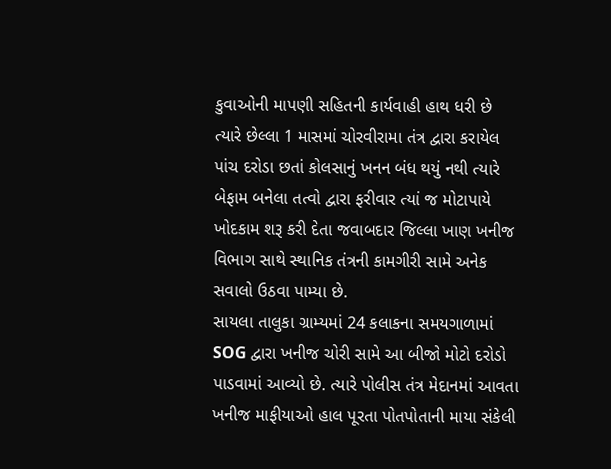કુવાઓની માપણી સહિતની કાર્યવાહી હાથ ધરી છે ત્યારે છેલ્લા 1 માસમાં ચોરવીરામા તંત્ર દ્વારા કરાયેલ પાંચ દરોડા છતાં કોલસાનું ખનન બંધ થયું નથી ત્યારે બેફામ બનેલા તત્વો દ્વારા ફરીવાર ત્યાં જ મોટાપાયે ખોદકામ શરૂ કરી દેતા જવાબદાર જિલ્લા ખાણ ખનીજ વિભાગ સાથે સ્થાનિક તંત્રની કામગીરી સામે અનેક સવાલો ઉઠવા પામ્યા છે.
સાયલા તાલુકા ગ્રામ્યમાં 24 કલાકના સમયગાળામાં SOG દ્વારા ખનીજ ચોરી સામે આ બીજો મોટો દરોડો પાડવામાં આવ્યો છે. ત્યારે પોલીસ તંત્ર મેદાનમાં આવતા ખનીજ માફીયાઓ હાલ પૂરતા પોતપોતાની માયા સંકેલી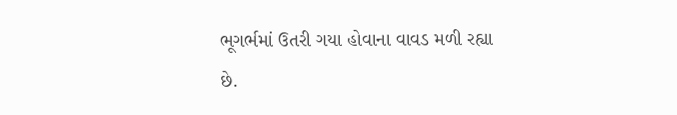ભૂગર્ભમાં ઉતરી ગયા હોવાના વાવડ મળી રહ્યા છે.